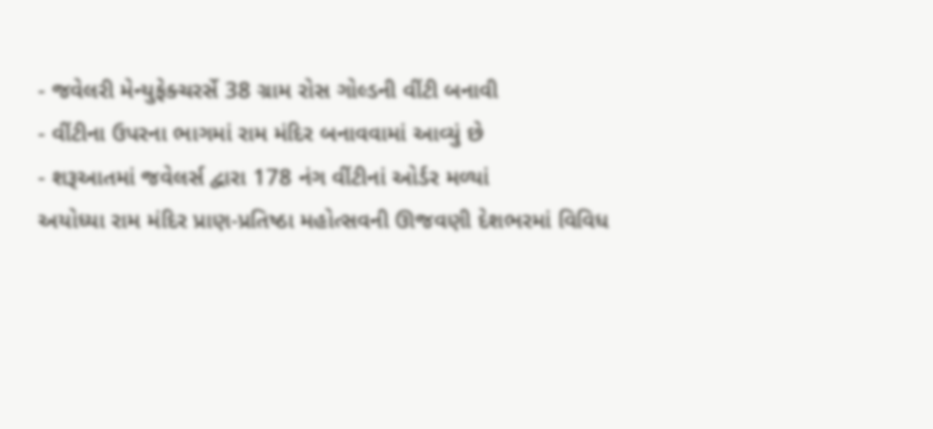- જવેલરી મેન્યુફેક્ચરર્સે 38 ગ્રામ રોસ ગોલ્ડની વીંટી બનાવી
- વીંટીના ઉપરના ભાગમાં રામ મંદિર બનાવવામાં આવ્યું છે
- શરૂઆતમાં જવેલર્સ દ્વારા 178 નંગ વીંટીનાં ઓર્ડર મળ્યાં
અયોધ્યા રામ મંદિર પ્રાણ-પ્રતિષ્ઠા મહોત્સવની ઊજવણી દેશભરમાં વિવિધ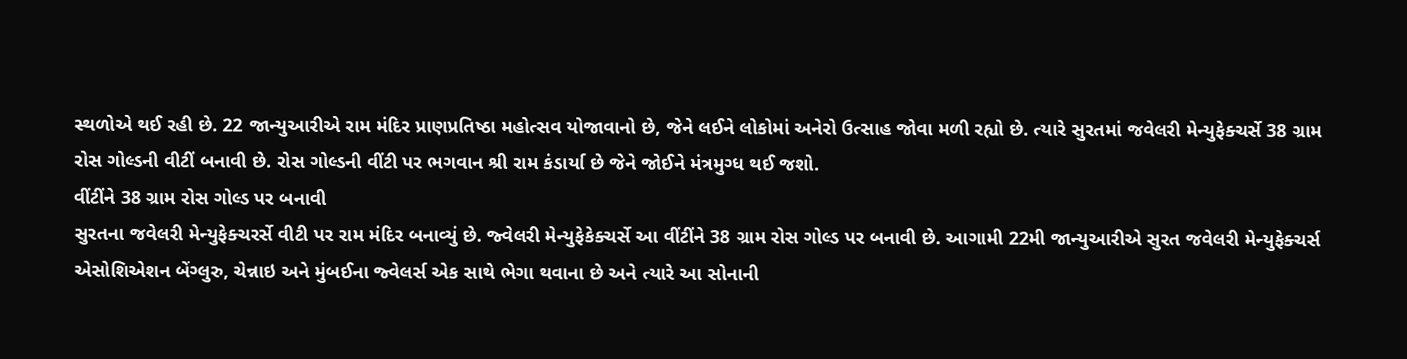સ્થળોએ થઈ રહી છે. 22 જાન્યુઆરીએ રામ મંદિર પ્રાણપ્રતિષ્ઠા મહોત્સવ યોજાવાનો છે, જેને લઈને લોકોમાં અનેરો ઉત્સાહ જોવા મળી રહ્યો છે. ત્યારે સુરતમાં જવેલરી મેન્યુફેક્ચર્સે 38 ગ્રામ રોસ ગોલ્ડની વીટીં બનાવી છે. રોસ ગોલ્ડની વીંટી પર ભગવાન શ્રી રામ કંડાર્યા છે જેને જોઈને મંત્રમુગ્ધ થઈ જશો.
વીંટીંને 38 ગ્રામ રોસ ગોલ્ડ પર બનાવી
સુરતના જવેલરી મેન્યુફેક્ચરર્સે વીટી પર રામ મંદિર બનાવ્યું છે. જ્વેલરી મેન્યુફેકેક્ચર્સે આ વીંટીંને 38 ગ્રામ રોસ ગોલ્ડ પર બનાવી છે. આગામી 22મી જાન્યુઆરીએ સુરત જવેલરી મેન્યુફેક્ચર્સ એસોશિએશન બેંગ્લુરુ, ચેન્નાઇ અને મુંબઈના જ્વેલર્સ એક સાથે ભેગા થવાના છે અને ત્યારે આ સોનાની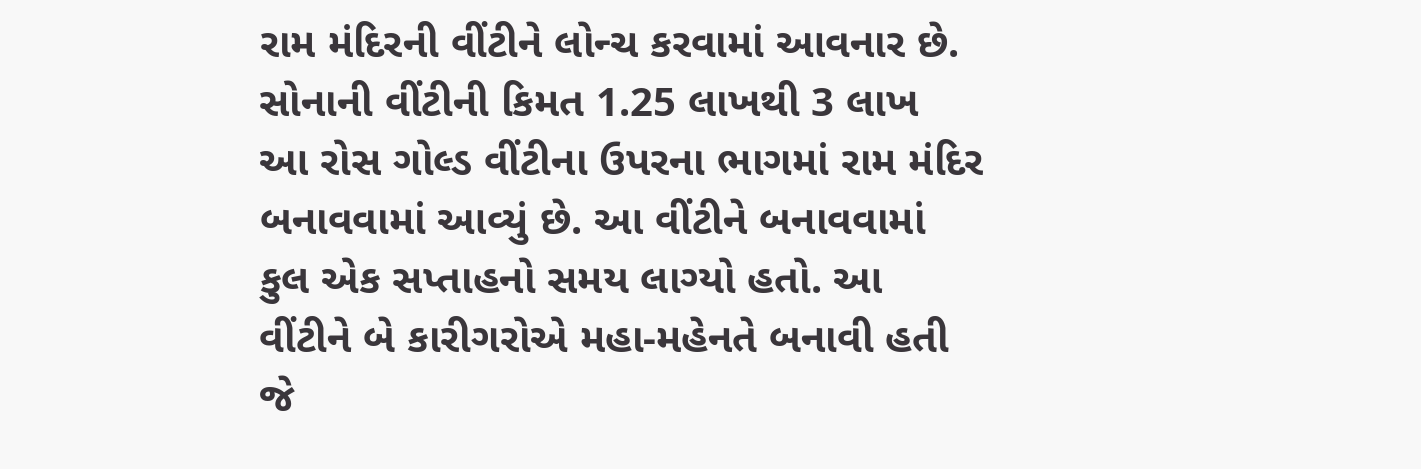રામ મંદિરની વીંટીને લોન્ચ કરવામાં આવનાર છે.
સોનાની વીંટીની કિમત 1.25 લાખથી 3 લાખ
આ રોસ ગોલ્ડ વીંટીના ઉપરના ભાગમાં રામ મંદિર બનાવવામાં આવ્યું છે. આ વીંટીને બનાવવામાં કુલ એક સપ્તાહનો સમય લાગ્યો હતો. આ વીંટીને બે કારીગરોએ મહા-મહેનતે બનાવી હતી જે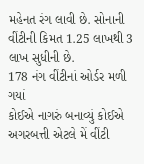મહેનત રંગ લાવી છે. સોનાની વીંટીની કિમત 1.25 લાખથી 3 લાખ સુધીની છે.
178 નંગ વીંટીનાં ઓર્ડર મળી ગયાં
કોઈએ નાગરું બનાવ્યું કોઈએ અગરબત્તી એટલે મેં વીંટી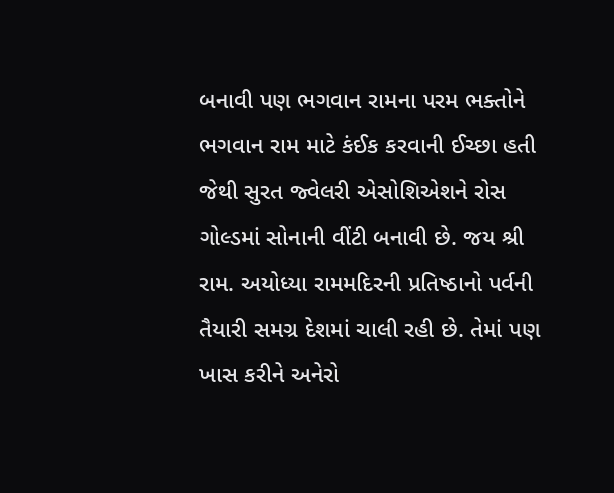બનાવી પણ ભગવાન રામના પરમ ભક્તોને ભગવાન રામ માટે કંઈક કરવાની ઈચ્છા હતી જેથી સુરત જ્વેલરી એસોશિએશને રોસ ગોલ્ડમાં સોનાની વીંટી બનાવી છે. જય શ્રી રામ. અયોધ્યા રામમદિરની પ્રતિષ્ઠાનો પર્વની તૈયારી સમગ્ર દેશમાં ચાલી રહી છે. તેમાં પણ ખાસ કરીને અનેરો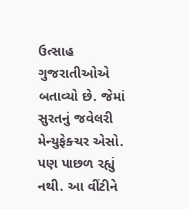ઉત્સાહ ગુજરાતીઓએ બતાવ્યો છે. જેમાં સુરતનું જવેલરી મેન્યુફેક્ચર એસો. પણ પાછળ રહ્યું નથી. આ વીંટીને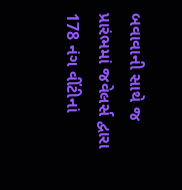બવાવાની સાથે જ પ્રારંભમાં જવેલર્સ દ્વારા 178 નંગ વીંટીનાં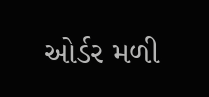ઓર્ડર મળી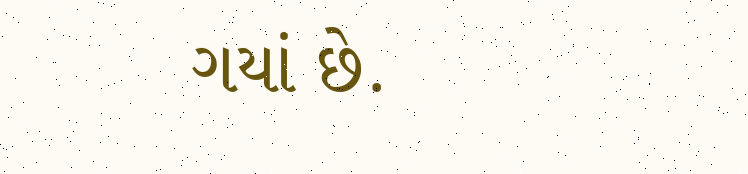ગયાં છે.